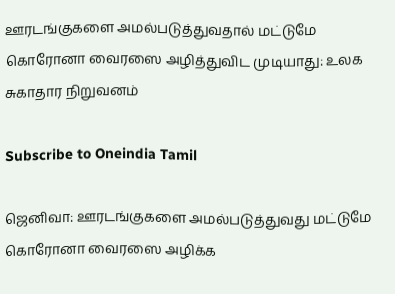ஊரடங்குகளை அமல்படுத்துவதால் மட்டுமே கொரோனா வைரஸை அழித்துவிட முடியாது: உலக சுகாதார நிறுவனம்

Subscribe to Oneindia Tamil

ஜெனிவா: ஊரடங்குகளை அமல்படுத்துவது மட்டுமே கொரோனா வைரஸை அழிக்க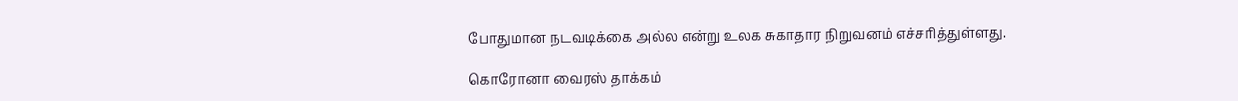போதுமான நடவடிக்கை அல்ல என்று உலக சுகாதார நிறுவனம் எச்சரித்துள்ளது.

கொரோனா வைரஸ் தாக்கம்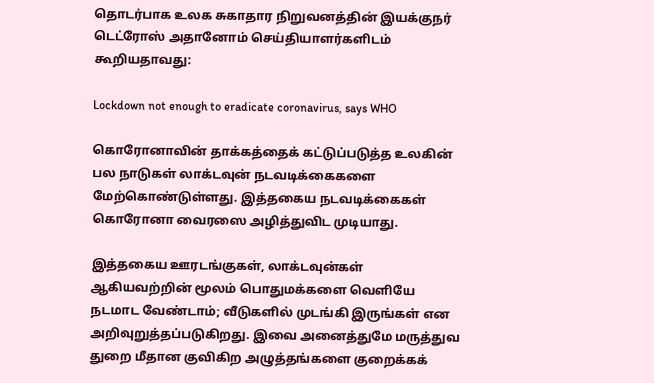தொடர்பாக உலக சுகாதார நிறுவனத்தின் இயக்குநர் டெட்ரோஸ் அதானோம் செய்தியாளர்களிடம் கூறியதாவது:

Lockdown not enough to eradicate coronavirus, says WHO

கொரோனாவின் தாக்கத்தைக் கட்டுப்படுத்த உலகின் பல நாடுகள் லாக்டவுன் நடவடிக்கைகளை மேற்கொண்டுள்ளது. இத்தகைய நடவடிக்கைகள் கொரோனா வைரஸை அழித்துவிட முடியாது.

இத்தகைய ஊரடங்குகள், லாக்டவுன்கள் ஆகியவற்றின் மூலம் பொதுமக்களை வெளியே நடமாட வேண்டாம்; வீடுகளில் முடங்கி இருங்கள் என அறிவுறுத்தப்படுகிறது. இவை அனைத்துமே மருத்துவ துறை மீதான குவிகிற அழுத்தங்களை குறைக்கக்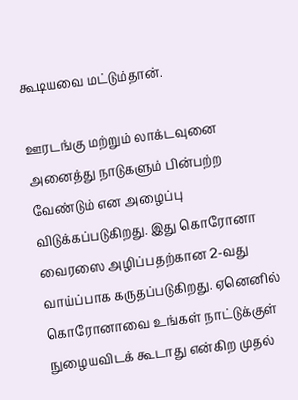கூடியவை மட்டும்தான்.

ஊரடங்கு மற்றும் லாக்டவுனை அனைத்து நாடுகளும் பின்பற்ற வேண்டும் என அழைப்பு விடுக்கப்படுகிறது. இது கொரோனா வைரஸை அழிப்பதற்கான 2-வது வாய்ப்பாக கருதப்படுகிறது. ஏனெனில் கொரோனாவை உங்கள் நாட்டுக்குள் நுழையவிடக் கூடாது என்கிற முதல்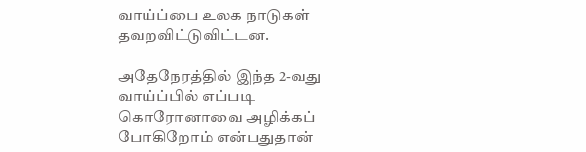வாய்ப்பை உலக நாடுகள் தவறவிட்டுவிட்டன.

அதேநேரத்தில் இந்த 2-வது வாய்ப்பில் எப்படி கொரோனாவை அழிக்கப் போகிறோம் என்பதுதான்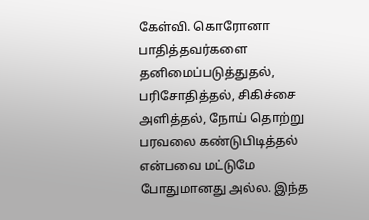கேள்வி. கொரோனா பாதித்தவர்களை தனிமைப்படுத்துதல், பரிசோதித்தல், சிகிச்சை அளித்தல், நோய் தொற்று பரவலை கண்டுபிடித்தல் என்பவை மட்டுமே போதுமானது அல்ல. இந்த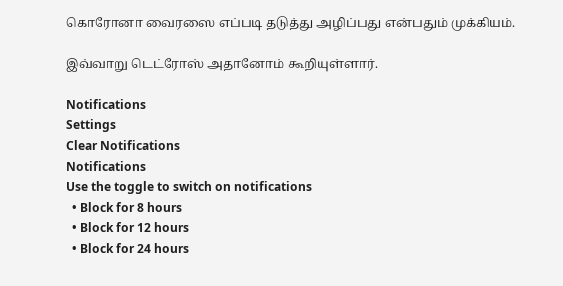கொரோனா வைரஸை எப்படி தடுத்து அழிப்பது என்பதும் முக்கியம்.

இவ்வாறு டெட்ரோஸ் அதானோம் கூறியுள்ளார்.

Notifications
Settings
Clear Notifications
Notifications
Use the toggle to switch on notifications
  • Block for 8 hours
  • Block for 12 hours
  • Block for 24 hours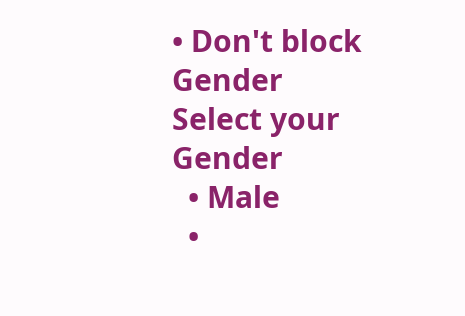• Don't block
Gender
Select your Gender
  • Male
  •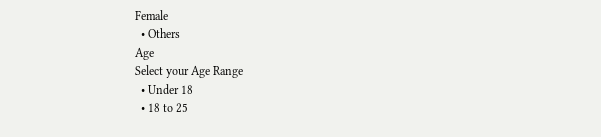Female
  • Others
Age
Select your Age Range
  • Under 18
  • 18 to 25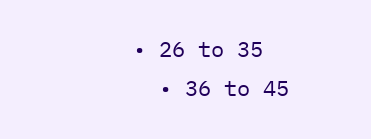• 26 to 35
  • 36 to 45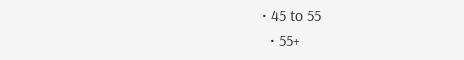• 45 to 55
  • 55+